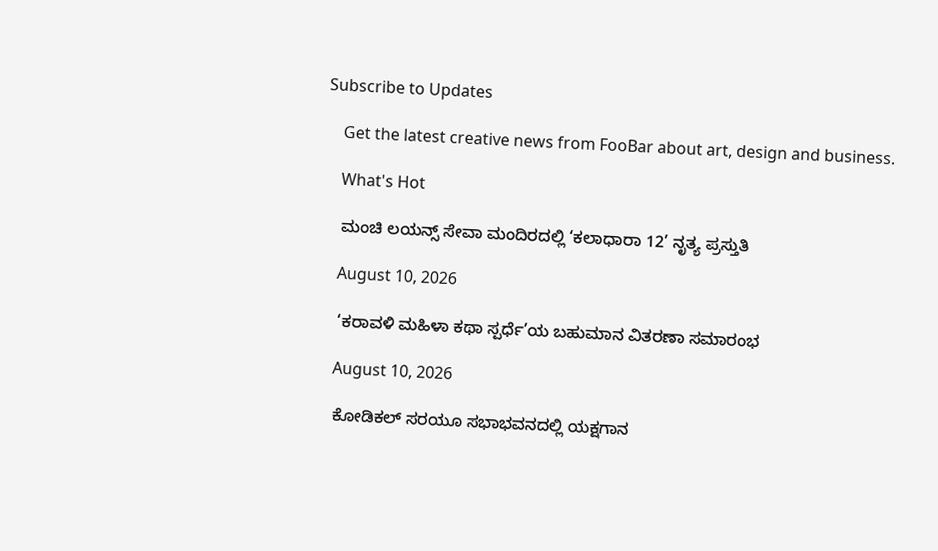Subscribe to Updates

    Get the latest creative news from FooBar about art, design and business.

    What's Hot

    ಮಂಚಿ ಲಯನ್ಸ್ ಸೇವಾ ಮಂದಿರದಲ್ಲಿ ‘ಕಲಾಧಾರಾ 12’ ನೃತ್ಯ ಪ್ರಸ್ತುತಿ

    August 10, 2026

    ‘ಕರಾವಳಿ ಮಹಿಳಾ ಕಥಾ ಸ್ಪರ್ಧೆ’ಯ ಬಹುಮಾನ ವಿತರಣಾ ಸಮಾರಂಭ

    August 10, 2026

    ಕೋಡಿಕಲ್ ಸರಯೂ ಸಭಾಭವನದಲ್ಲಿ ಯಕ್ಷಗಾನ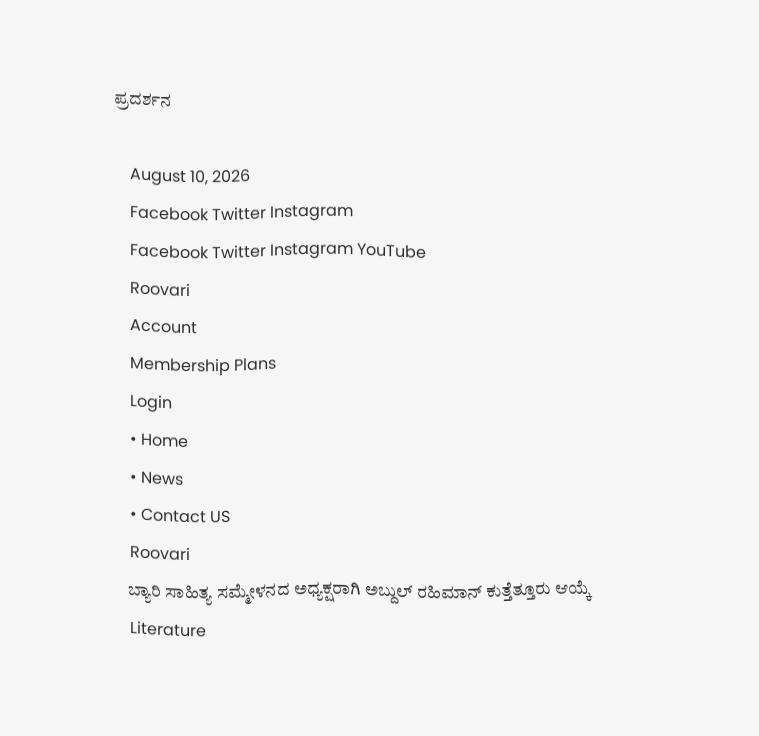ಪ್ರದರ್ಶನ

    August 10, 2026
    Facebook Twitter Instagram
    Facebook Twitter Instagram YouTube
    Roovari
    Account
    Membership Plans
    Login
    • Home
    • News
    • Contact US
    Roovari
    ಬ್ಯಾರಿ ಸಾಹಿತ್ಯ ಸಮ್ಮೇಳನದ ಅಧ್ಯಕ್ಷರಾಗಿ ಅಬ್ದುಲ್‌ ರಹಿಮಾನ್ ಕುತ್ತೆತ್ತೂರು ಆಯ್ಕೆ
    Literature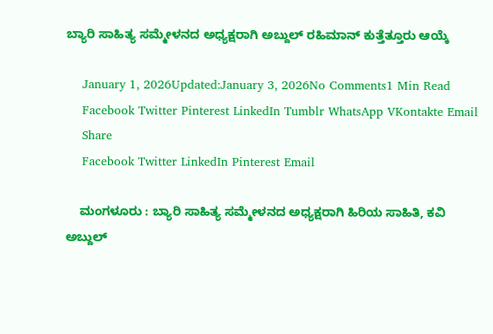ಬ್ಯಾರಿ ಸಾಹಿತ್ಯ ಸಮ್ಮೇಳನದ ಅಧ್ಯಕ್ಷರಾಗಿ ಅಬ್ದುಲ್‌ ರಹಿಮಾನ್ ಕುತ್ತೆತ್ತೂರು ಆಯ್ಕೆ

    January 1, 2026Updated:January 3, 2026No Comments1 Min Read
    Facebook Twitter Pinterest LinkedIn Tumblr WhatsApp VKontakte Email
    Share
    Facebook Twitter LinkedIn Pinterest Email

    ಮಂಗಳೂರು : ಬ್ಯಾರಿ ಸಾಹಿತ್ಯ ಸಮ್ಮೇಳನದ ಅಧ್ಯಕ್ಷರಾಗಿ ಹಿರಿಯ ಸಾಹಿತಿ, ಕವಿ ಅಬ್ದುಲ್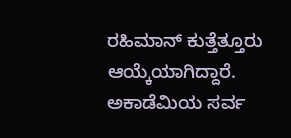ರಹಿಮಾನ್ ಕುತ್ತೆತ್ತೂರು ಆಯ್ಕೆಯಾಗಿದ್ದಾರೆ. ಅಕಾಡೆಮಿಯ ಸರ್ವ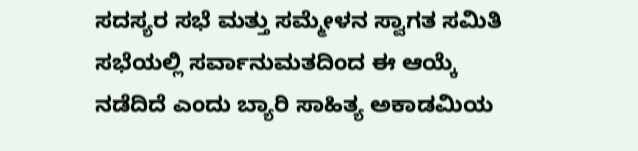ಸದಸ್ಯರ ಸಭೆ ಮತ್ತು ಸಮ್ಮೇಳನ ಸ್ವಾಗತ ಸಮಿತಿ ಸಭೆಯಲ್ಲಿ ಸರ್ವಾನುಮತದಿಂದ ಈ ಆಯ್ಕೆ ನಡೆದಿದೆ ಎಂದು ಬ್ಯಾರಿ ಸಾಹಿತ್ಯ ಅಕಾಡಮಿಯ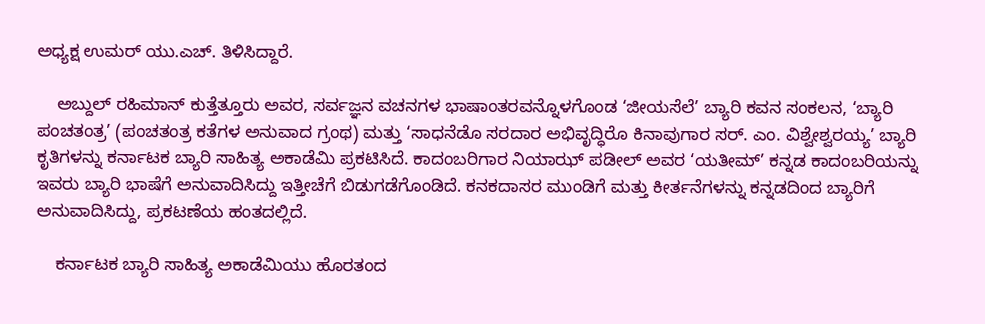ಅಧ್ಯಕ್ಷ ಉಮರ್ ಯು.ಎಚ್. ತಿಳಿಸಿದ್ದಾರೆ.

    ಅಬ್ದುಲ್ ರಹಿಮಾನ್ ಕುತ್ತೆತ್ತೂರು ಅವರ, ಸರ್ವಜ್ಞನ ವಚನಗಳ ಭಾಷಾಂತರವನ್ನೊಳಗೊಂಡ ‘ಜೀಯಸೆಲೆ’ ಬ್ಯಾರಿ ಕವನ ಸಂಕಲನ, ‘ಬ್ಯಾರಿ ಪಂಚತಂತ್ರ’ (ಪಂಚತಂತ್ರ ಕತೆಗಳ ಅನುವಾದ ಗ್ರಂಥ) ಮತ್ತು ‘ಸಾಧನೆಡೊ ಸರದಾರ ಅಭಿವೃದ್ಧಿರೊ ಕಿನಾವುಗಾರ ಸರ್. ಎಂ. ವಿಶ್ವೇಶ್ವರಯ್ಯ’ ಬ್ಯಾರಿ ಕೃತಿಗಳನ್ನು ಕರ್ನಾಟಕ ಬ್ಯಾರಿ ಸಾಹಿತ್ಯ ಅಕಾಡೆಮಿ ಪ್ರಕಟಿಸಿದೆ. ಕಾದಂಬರಿಗಾರ ನಿಯಾಝ್ ಪಡೀಲ್ ಅವರ ‘ಯತೀಮ್’ ಕನ್ನಡ ಕಾದಂಬರಿಯನ್ನು ಇವರು ಬ್ಯಾರಿ ಭಾಷೆಗೆ ಅನುವಾದಿಸಿದ್ದು ಇತ್ತೀಚೆಗೆ ಬಿಡುಗಡೆಗೊಂಡಿದೆ. ಕನಕದಾಸರ ಮುಂಡಿಗೆ ಮತ್ತು ಕೀರ್ತನೆಗಳನ್ನು ಕನ್ನಡದಿಂದ ಬ್ಯಾರಿಗೆ ಅನುವಾದಿಸಿದ್ದು, ಪ್ರಕಟಣೆಯ ಹಂತದಲ್ಲಿದೆ.

    ಕರ್ನಾಟಕ ಬ್ಯಾರಿ ಸಾಹಿತ್ಯ ಅಕಾಡೆಮಿಯು ಹೊರತಂದ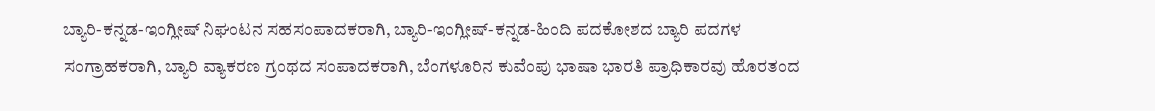ಬ್ಯಾರಿ-ಕನ್ನಡ-ಇಂಗ್ಲೀಷ್ ನಿಘಂಟನ ಸಹಸಂಪಾದಕರಾಗಿ, ಬ್ಯಾರಿ-ಇಂಗ್ಲೀಷ್-ಕನ್ನಡ-ಹಿಂದಿ ಪದಕೋಶದ ಬ್ಯಾರಿ ಪದಗಳ ಸಂಗ್ರಾಹಕರಾಗಿ, ಬ್ಯಾರಿ ವ್ಯಾಕರಣ ಗ್ರಂಥದ ಸಂಪಾದಕರಾಗಿ, ಬೆಂಗಳೂರಿನ ಕುವೆಂಪು ಭಾಷಾ ಭಾರತಿ ಪ್ರಾಧಿಕಾರವು ಹೊರತಂದ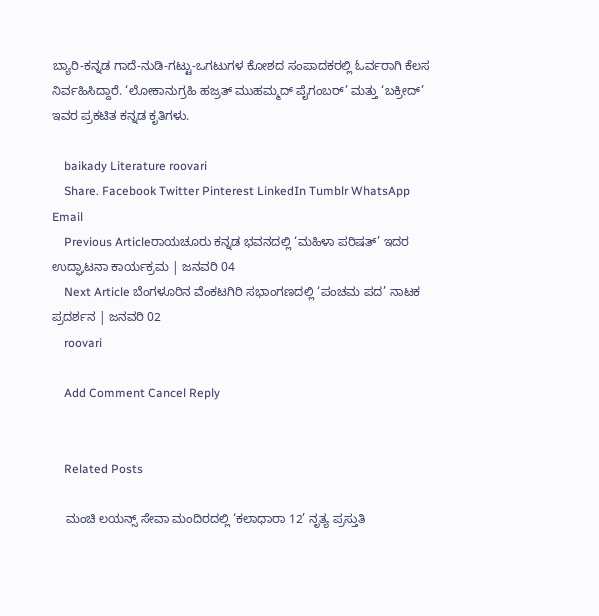ಬ್ಯಾರಿ-ಕನ್ನಡ ಗಾದೆ-ನುಡಿ-ಗಟ್ಟು-ಒಗಟುಗಳ ಕೋಶದ ಸಂಪಾದಕರಲ್ಲಿ ಓರ್ವರಾಗಿ ಕೆಲಸ ನಿರ್ವಹಿಸಿದ್ದಾರೆ. ‘ಲೋಕಾನುಗ್ರಹಿ ಹಜ್ರತ್ ಮುಹಮ್ಮದ್ ಪೈಗಂಬರ್’ ಮತ್ತು ‘ಬಕ್ರೀದ್’ ಇವರ ಪ್ರಕಟಿತ ಕನ್ನಡ ಕೃತಿಗಳು.

    baikady Literature roovari
    Share. Facebook Twitter Pinterest LinkedIn Tumblr WhatsApp Email
    Previous Articleರಾಯಚೂರು ಕನ್ನಡ ಭವನದಲ್ಲಿ ‘ಮಹಿಳಾ ಪರಿಷತ್’ ಇದರ ಉದ್ಘಾಟನಾ ಕಾರ್ಯಕ್ರಮ | ಜನವರಿ 04
    Next Article ಬೆಂಗಳೂರಿನ ವೆಂಕಟಗಿರಿ ಸಭಾಂಗಣದಲ್ಲಿ ‘ಪಂಚಮ ಪದ’ ನಾಟಕ ಪ್ರದರ್ಶನ | ಜನವರಿ 02
    roovari

    Add Comment Cancel Reply


    Related Posts

    ಮಂಚಿ ಲಯನ್ಸ್ ಸೇವಾ ಮಂದಿರದಲ್ಲಿ ‘ಕಲಾಧಾರಾ 12’ ನೃತ್ಯ ಪ್ರಸ್ತುತಿ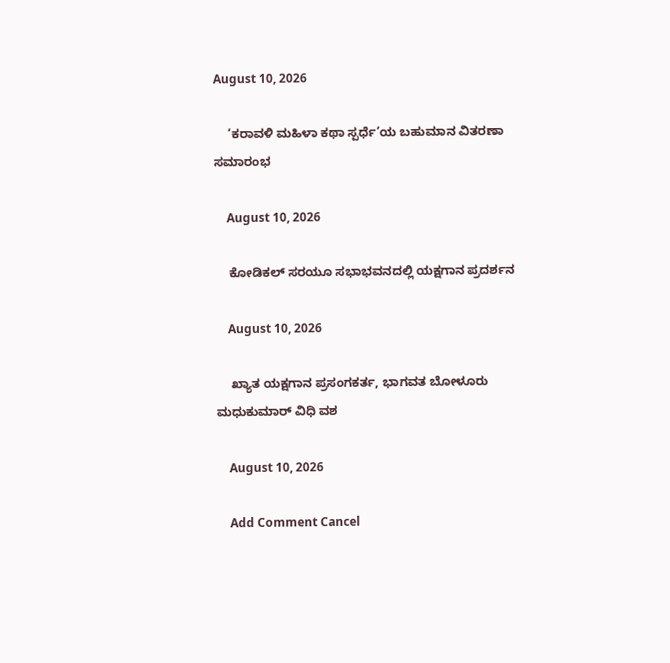August 10, 2026

    ‘ಕರಾವಳಿ ಮಹಿಳಾ ಕಥಾ ಸ್ಪರ್ಧೆ’ಯ ಬಹುಮಾನ ವಿತರಣಾ ಸಮಾರಂಭ

    August 10, 2026

    ಕೋಡಿಕಲ್ ಸರಯೂ ಸಭಾಭವನದಲ್ಲಿ ಯಕ್ಷಗಾನ ಪ್ರದರ್ಶನ

    August 10, 2026

    ಖ್ಯಾತ ಯಕ್ಷಗಾನ ಪ್ರಸಂಗಕರ್ತ, ಭಾಗವತ ಬೋಳೂರು ಮಧುಕುಮಾರ್ ವಿಧಿ ವಶ

    August 10, 2026

    Add Comment Cancel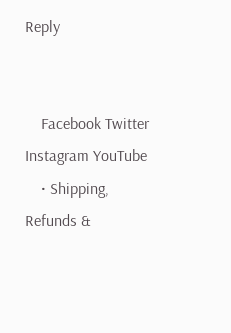Reply


    Facebook Twitter Instagram YouTube
    • Shipping, Refunds &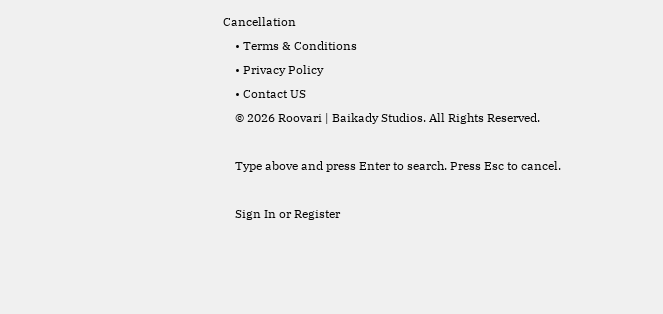Cancellation
    • Terms & Conditions
    • Privacy Policy
    • Contact US
    © 2026 Roovari | Baikady Studios. All Rights Reserved.

    Type above and press Enter to search. Press Esc to cancel.

    Sign In or Register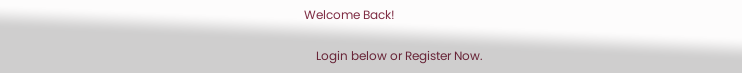Welcome Back!

    Login below or Register Now.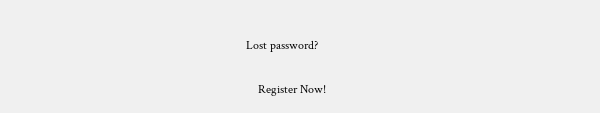Lost password?

    Register Now!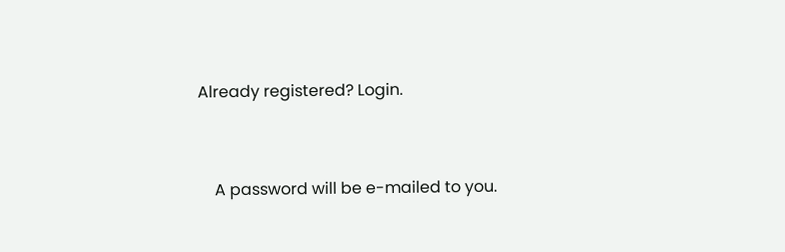Already registered? Login.


    A password will be e-mailed to you.